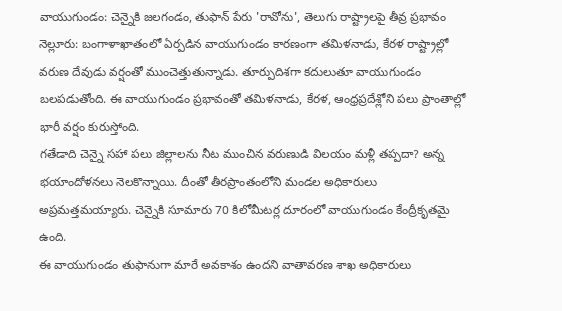వాయుగుండం: చెన్నైకి జలగండం, తుఫాన్ పేరు 'రావోను', తెలుగు రాష్ట్రాలపై తీవ్ర ప్రభావం
నెల్లూరు: బంగాళాఖాతంలో ఏర్పడిన వాయుగుండం కారణంగా తమిళనాడు, కేరళ రాష్ట్రాల్లో వరుణ దేవుడు వర్షంతో ముంచెత్తుతున్నాడు. తూర్పుదిశగా కదులుతూ వాయుగుండం బలపడుతోంది. ఈ వాయుగుండం ప్రభావంతో తమిళనాడు, కేరళ, ఆంధ్రప్రదేశ్లోని పలు ప్రాంతాల్లో భారీ వర్షం కురుస్తోంది.
గతేడాది చెన్నై సహా పలు జిల్లాలను నీట ముంచిన వరుణుడి విలయం మళ్లీ తప్పదా? అన్న భయాందోళనలు నెలకొన్నాయి. దీంతో తీరప్రాంతంలోని మండల అధికారులు అప్రమత్తమయ్యారు. చెన్నైకి సూమారు 70 కిలోమీటర్ల దూరంలో వాయుగుండం కేంద్రీకృతమై ఉంది.
ఈ వాయుగుండం తుఫానుగా మారే అవకాశం ఉందని వాతావరణ శాఖ అధికారులు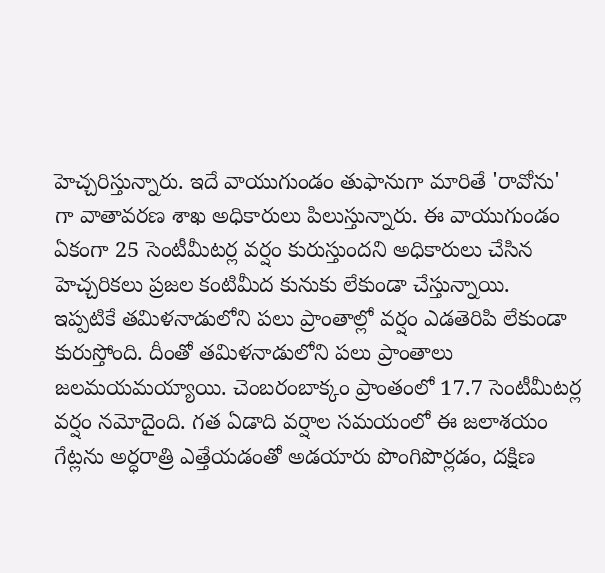హెచ్చరిస్తున్నారు. ఇదే వాయుగుండం తుఫానుగా మారితే 'రావోను' గా వాతావరణ శాఖ అధికారులు పిలుస్తున్నారు. ఈ వాయుగుండం ఏకంగా 25 సెంటీమీటర్ల వర్షం కురుస్తుందని అధికారులు చేసిన హెచ్చరికలు ప్రజల కంటిమీద కునుకు లేకుండా చేస్తున్నాయి.
ఇప్పటికే తమిళనాడులోని పలు ప్రాంతాల్లో వర్షం ఎడతెరిపి లేకుండా కురుస్తోంది. దీంతో తమిళనాడులోని పలు ప్రాంతాలు జలమయమయ్యాయి. చెంబరంబాక్కం ప్రాంతంలో 17.7 సెంటీమీటర్ల వర్షం నమోదైంది. గత ఏడాది వర్షాల సమయంలో ఈ జలాశయం గేట్లను అర్ధరాత్రి ఎత్తేయడంతో అడయారు పొంగిపొర్లడం, దక్షిణ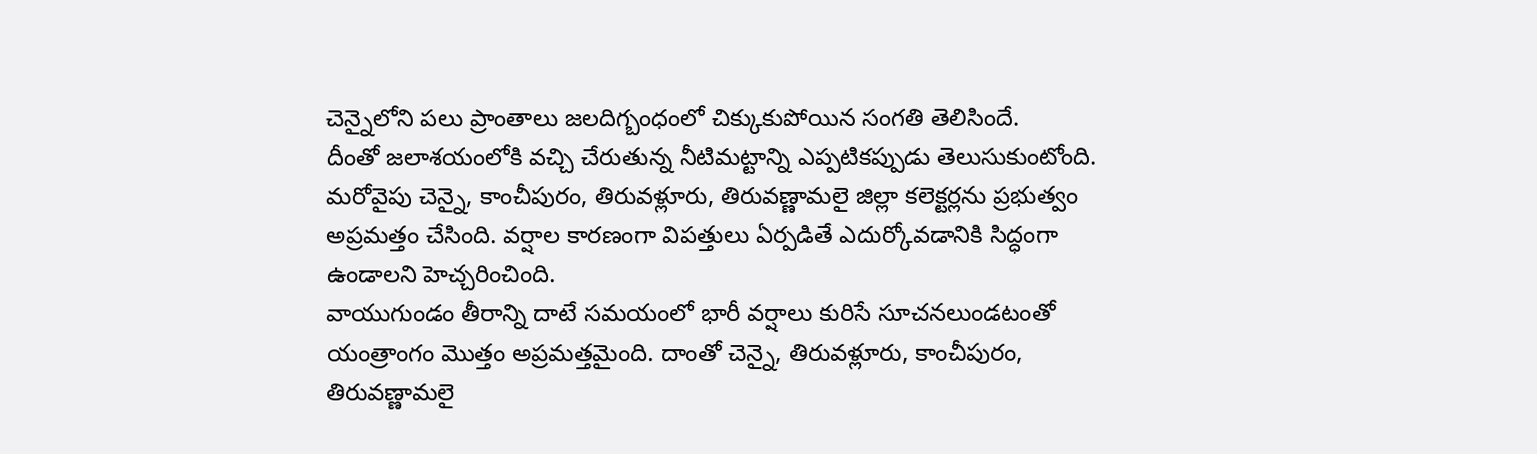చెన్నైలోని పలు ప్రాంతాలు జలదిగ్బంధంలో చిక్కుకుపోయిన సంగతి తెలిసిందే.
దీంతో జలాశయంలోకి వచ్చి చేరుతున్న నీటిమట్టాన్ని ఎప్పటికప్పుడు తెలుసుకుంటోంది. మరోవైపు చెన్నై, కాంచీపురం, తిరువళ్లూరు, తిరువణ్ణామలై జిల్లా కలెక్టర్లను ప్రభుత్వం అప్రమత్తం చేసింది. వర్షాల కారణంగా విపత్తులు ఏర్పడితే ఎదుర్కోవడానికి సిద్ధంగా ఉండాలని హెచ్చరించింది.
వాయుగుండం తీరాన్ని దాటే సమయంలో భారీ వర్షాలు కురిసే సూచనలుండటంతో యంత్రాంగం మొత్తం అప్రమత్తమైంది. దాంతో చెన్నై, తిరువళ్లూరు, కాంచీపురం, తిరువణ్ణామలై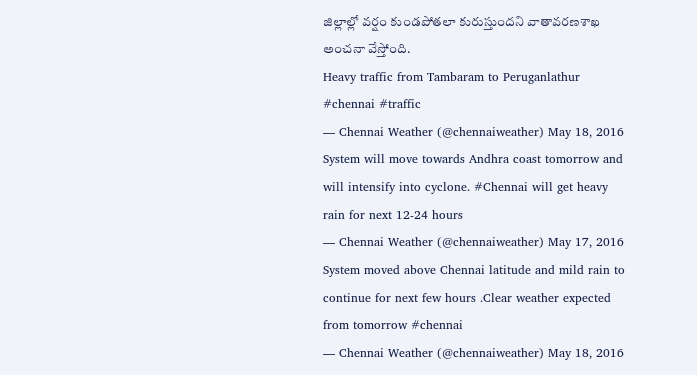జిల్లాల్లో వర్షం కుండపోతలా కురుస్తుందని వాతావరణశాఖ అంచనా వేస్తోంది.
Heavy traffic from Tambaram to Peruganlathur #chennai #traffic
— Chennai Weather (@chennaiweather) May 18, 2016
System will move towards Andhra coast tomorrow and will intensify into cyclone. #Chennai will get heavy rain for next 12-24 hours
— Chennai Weather (@chennaiweather) May 17, 2016
System moved above Chennai latitude and mild rain to continue for next few hours .Clear weather expected from tomorrow #chennai
— Chennai Weather (@chennaiweather) May 18, 2016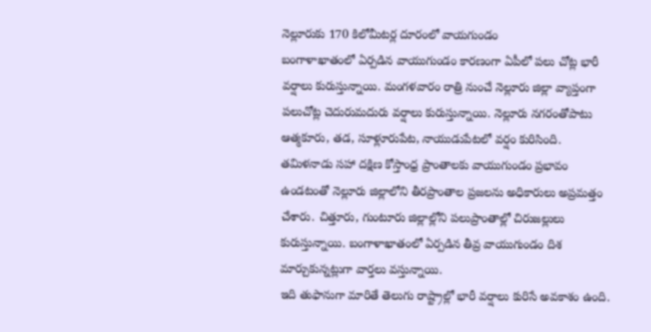నెల్లూరుకు 170 కిలోమీటర్ల దూరంలో వాయగుండం
బంగాళాఖాతంలో ఏర్పడిన వాయుగుండం కారణంగా ఏపీలో పలు చోట్ల భారీ వర్షాలు కురుస్తున్నాయి. మంగళవారం రాత్రి నుంచే నెల్లూరు జిల్లా వ్యాప్తంగా పలుచోట్ల చెదురుమదురు వర్షాలు కురుస్తున్నాయి. నెల్లూరు నగరంతోపాటు ఆత్మకూరు, తడ, సూళ్లూరుపేట, నాయుడుపేటలో వర్షం కురిసింది.
తమిళనాడు సహా దక్షిణ కోస్తాంధ్ర ప్రాంతాలకు వాయుగుండం ప్రభావం ఉండటంతో నెల్లూరు జిల్లాలోని తీరప్రాంతాల ప్రజలను అధికారులు అప్రమత్తం చేశారు. చిత్తూరు, గుంటూరు జిల్లాల్లోని పలుప్రాంతాల్లో చిరుజల్లులు కురుస్తున్నాయి. బంగాళాఖాతంలో ఏర్పడిన తీవ్ర వాయుగుండం దిశ మార్చుకున్నట్లుగా వార్తలు వస్తున్నాయి.
ఇది తుఫానుగా మారితే తెలుగు రాష్ట్రాల్లో భారీ వర్షాలు కురిసే అవకాశం ఉంది.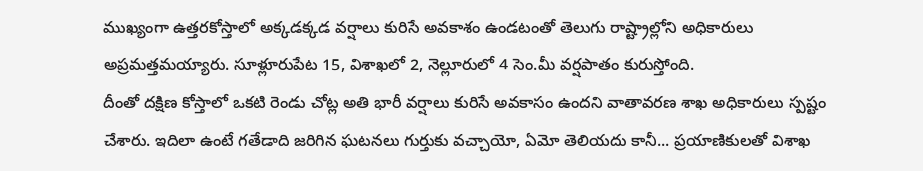ముఖ్యంగా ఉత్తరకోస్తాలో అక్కడక్కడ వర్షాలు కురిసే అవకాశం ఉండటంతో తెలుగు రాష్ట్రాల్లోని అధికారులు అప్రమత్తమయ్యారు. సూళ్లూరుపేట 15, విశాఖలో 2, నెల్లూరులో 4 సెం.మీ వర్షపాతం కురుస్తోంది.
దీంతో దక్షిణ కోస్తాలో ఒకటి రెండు చోట్ల అతి భారీ వర్షాలు కురిసే అవకాసం ఉందని వాతావరణ శాఖ అధికారులు స్పష్టం చేశారు. ఇదిలా ఉంటే గతేడాది జరిగిన ఘటనలు గుర్తుకు వచ్చాయో, ఏమో తెలియదు కానీ... ప్రయాణికులతో విశాఖ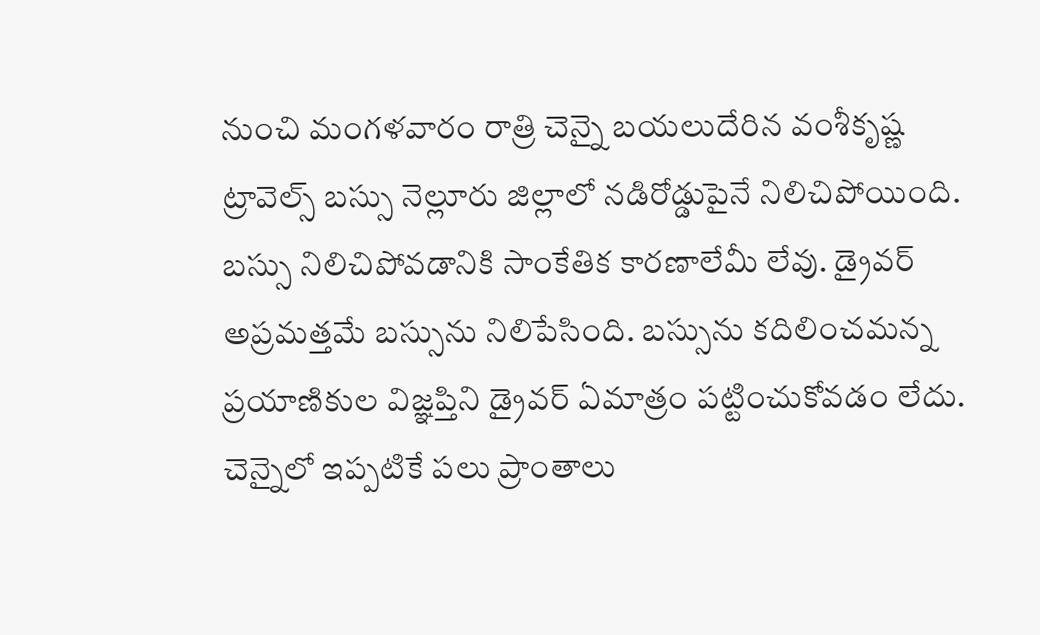నుంచి మంగళవారం రాత్రి చెన్నై బయలుదేరిన వంశీకృష్ణ ట్రావెల్స్ బస్సు నెల్లూరు జిల్లాలో నడిరోడ్డుపైనే నిలిచిపోయింది.
బస్సు నిలిచిపోవడానికి సాంకేతిక కారణాలేమీ లేవు. డ్రైవర్ అప్రమత్తమే బస్సును నిలిపేసింది. బస్సును కదిలించమన్న ప్రయాణికుల విజ్ఞప్తిని డ్రైవర్ ఏమాత్రం పట్టించుకోవడం లేదు. చెన్నైలో ఇప్పటికే పలు ప్రాంతాలు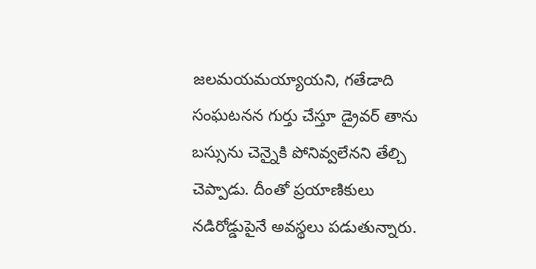జలమయమయ్యాయని, గతేడాది సంఘటనన గుర్తు చేస్తూ డ్రైవర్ తాను బస్సును చెన్నైకి పోనివ్వలేనని తేల్చి చెప్పాడు. దీంతో ప్రయాణికులు నడిరోడ్డుపైనే అవస్థలు పడుతున్నారు.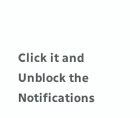Click it and Unblock the Notifications